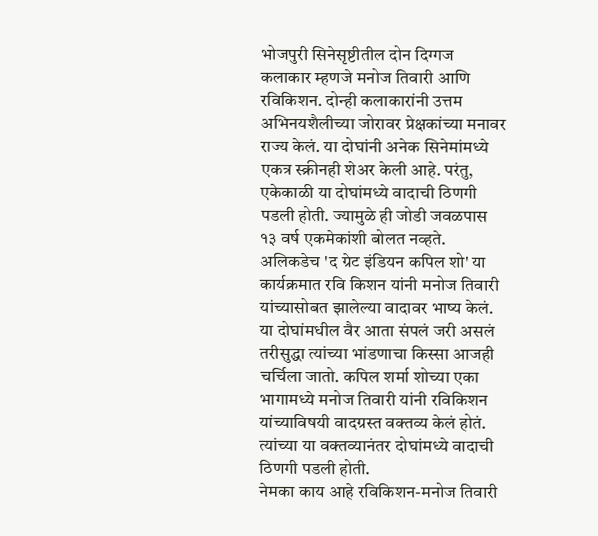भोजपुरी सिनेसृष्टीतील दोन दिग्गज कलाकार म्हणजे मनोज तिवारी आणि रविकिशन. दोन्ही कलाकारांनी उत्तम अभिनयशैलीच्या जोरावर प्रेक्षकांच्या मनावर राज्य केलं. या दोघांनी अनेक सिनेमांमध्ये एकत्र स्क्रीनही शेअर केली आहे. परंतु, एकेकाळी या दोघांमध्ये वादाची ठिणगी पडली होती. ज्यामुळे ही जोडी जवळपास १३ वर्ष एकमेकांशी बोलत नव्हते.
अलिकडेच 'द ग्रेट इंडियन कपिल शो' या कार्यक्रमात रवि किशन यांनी मनोज तिवारी यांच्यासोबत झालेल्या वादावर भाष्य केलं. या दोघांमधील वैर आता संपलं जरी असलं तरीसुद्धा त्यांच्या भांडणाचा किस्सा आजही चर्चिला जातो. कपिल शर्मा शोच्या एका भागामध्ये मनोज तिवारी यांनी रविकिशन यांच्याविषयी वादग्रस्त वक्तव्य केलं होतं. त्यांच्या या वक्तव्यानंतर दोघांमध्ये वादाची ठिणगी पडली होती.
नेमका काय आहे रविकिशन-मनोज तिवारी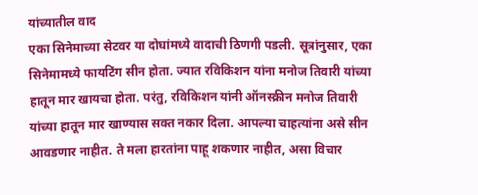यांच्यातील वाद
एका सिनेमाच्या सेटवर या दोघांमध्ये वादाची ठिणगी पडली. सूत्रांनुसार, एका सिनेमामध्ये फायटिंग सीन होता. ज्यात रविकिशन यांना मनोज तिवारी यांच्या हातून मार खायचा होता. परंतु, रविकिशन यांनी ऑनस्क्रीन मनोज तिवारी यांच्या हातून मार खाण्यास सक्त नकार दिला. आपल्या चाहत्यांना असे सीन आवडणार नाहीत. ते मला हारतांना पाहू शकणार नाहीत, असा विचार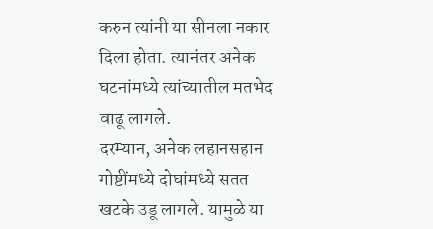करुन त्यांनी या सीनला नकार दिला होता. त्यानंतर अनेक घटनांमध्ये त्यांच्यातील मतभेद वाढू लागले.
दरम्यान, अनेक लहानसहान गोष्टींमध्ये दोघांमध्ये सतत खटके उडू लागले. यामुळे या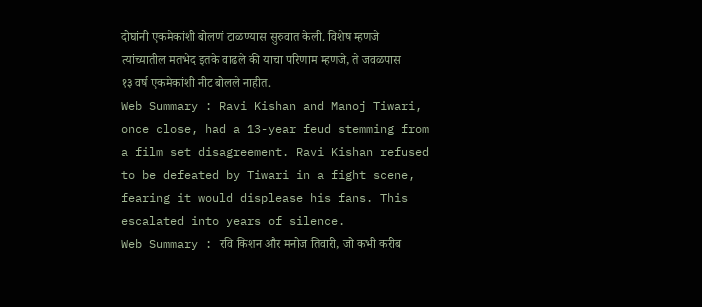दोघांनी एकमेकांशी बोलणं टाळण्यास सुरुवात केली. विशेष म्हणजे त्यांच्यातील मतभेद इतके वाढले की याचा परिणाम म्हणजे, ते जवळपास १३ वर्ष एकमेकांशी नीट बोलले नाहीत.
Web Summary : Ravi Kishan and Manoj Tiwari, once close, had a 13-year feud stemming from a film set disagreement. Ravi Kishan refused to be defeated by Tiwari in a fight scene, fearing it would displease his fans. This escalated into years of silence.
Web Summary : रवि किशन और मनोज तिवारी, जो कभी करीब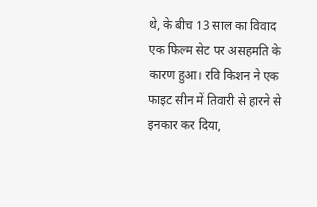थे, के बीच 13 साल का विवाद एक फिल्म सेट पर असहमति के कारण हुआ। रवि किशन ने एक फाइट सीन में तिवारी से हारने से इनकार कर दिया,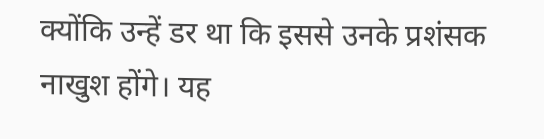क्योंकि उन्हें डर था कि इससे उनके प्रशंसक नाखुश होंगे। यह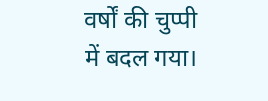वर्षों की चुप्पी में बदल गया।